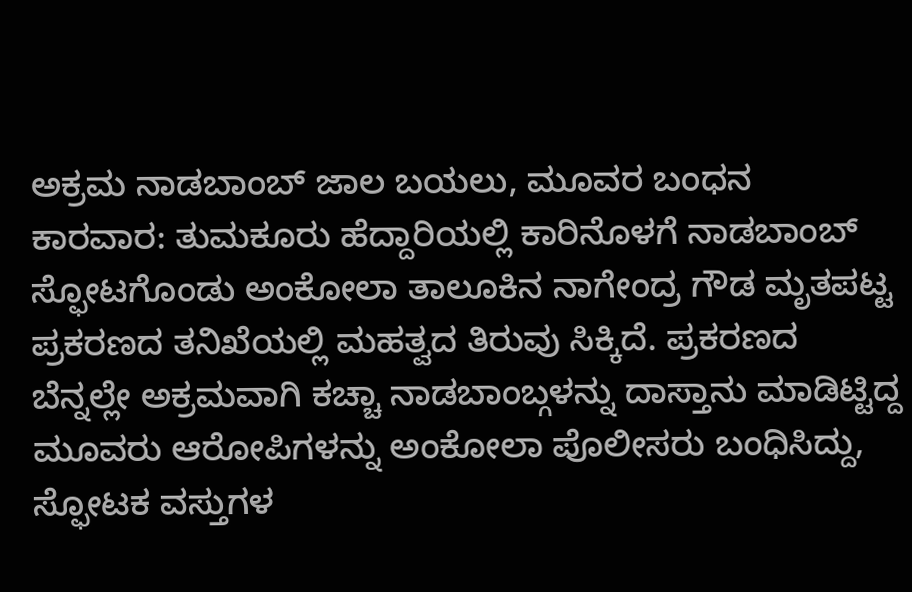ಅಕ್ರಮ ನಾಡಬಾಂಬ್ ಜಾಲ ಬಯಲು, ಮೂವರ ಬಂಧನ
ಕಾರವಾರ: ತುಮಕೂರು ಹೆದ್ದಾರಿಯಲ್ಲಿ ಕಾರಿನೊಳಗೆ ನಾಡಬಾಂಬ್ ಸ್ಫೋಟಗೊಂಡು ಅಂಕೋಲಾ ತಾಲೂಕಿನ ನಾಗೇಂದ್ರ ಗೌಡ ಮೃತಪಟ್ಟ ಪ್ರಕರಣದ ತನಿಖೆಯಲ್ಲಿ ಮಹತ್ವದ ತಿರುವು ಸಿಕ್ಕಿದೆ. ಪ್ರಕರಣದ ಬೆನ್ನಲ್ಲೇ ಅಕ್ರಮವಾಗಿ ಕಚ್ಚಾ ನಾಡಬಾಂಬ್ಗಳನ್ನು ದಾಸ್ತಾನು ಮಾಡಿಟ್ಟಿದ್ದ ಮೂವರು ಆರೋಪಿಗಳನ್ನು ಅಂಕೋಲಾ ಪೊಲೀಸರು ಬಂಧಿಸಿದ್ದು, ಸ್ಫೋಟಕ ವಸ್ತುಗಳ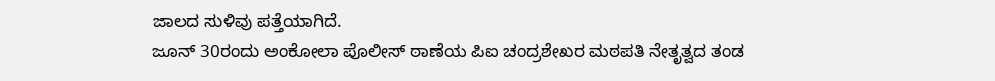ಜಾಲದ ಸುಳಿವು ಪತ್ತೆಯಾಗಿದೆ.
ಜೂನ್ 30ರಂದು ಅಂಕೋಲಾ ಪೊಲೀಸ್ ಠಾಣೆಯ ಪಿಐ ಚಂದ್ರಶೇಖರ ಮಠಪತಿ ನೇತೃತ್ವದ ತಂಡ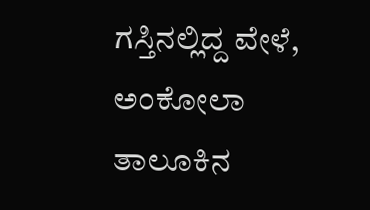ಗಸ್ತಿನಲ್ಲಿದ್ದ ವೇಳೆ, ಅಂಕೋಲಾ ತಾಲೂಕಿನ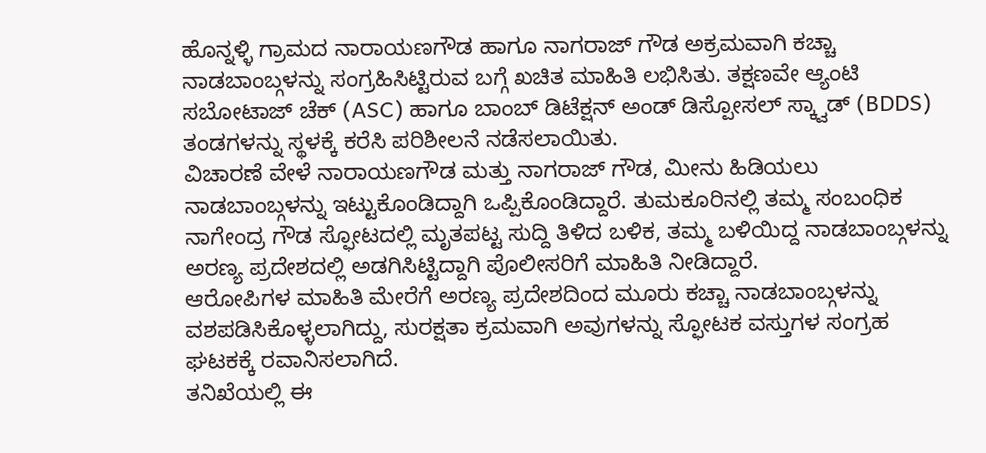ಹೊನ್ನಳ್ಳಿ ಗ್ರಾಮದ ನಾರಾಯಣಗೌಡ ಹಾಗೂ ನಾಗರಾಜ್ ಗೌಡ ಅಕ್ರಮವಾಗಿ ಕಚ್ಚಾ ನಾಡಬಾಂಬ್ಗಳನ್ನು ಸಂಗ್ರಹಿಸಿಟ್ಟಿರುವ ಬಗ್ಗೆ ಖಚಿತ ಮಾಹಿತಿ ಲಭಿಸಿತು. ತಕ್ಷಣವೇ ಆ್ಯಂಟಿ ಸಬೋಟಾಜ್ ಚೆಕ್ (ASC) ಹಾಗೂ ಬಾಂಬ್ ಡಿಟೆಕ್ಷನ್ ಅಂಡ್ ಡಿಸ್ಪೋಸಲ್ ಸ್ಕ್ವಾಡ್ (BDDS) ತಂಡಗಳನ್ನು ಸ್ಥಳಕ್ಕೆ ಕರೆಸಿ ಪರಿಶೀಲನೆ ನಡೆಸಲಾಯಿತು.
ವಿಚಾರಣೆ ವೇಳೆ ನಾರಾಯಣಗೌಡ ಮತ್ತು ನಾಗರಾಜ್ ಗೌಡ, ಮೀನು ಹಿಡಿಯಲು ನಾಡಬಾಂಬ್ಗಳನ್ನು ಇಟ್ಟುಕೊಂಡಿದ್ದಾಗಿ ಒಪ್ಪಿಕೊಂಡಿದ್ದಾರೆ. ತುಮಕೂರಿನಲ್ಲಿ ತಮ್ಮ ಸಂಬಂಧಿಕ ನಾಗೇಂದ್ರ ಗೌಡ ಸ್ಫೋಟದಲ್ಲಿ ಮೃತಪಟ್ಟ ಸುದ್ದಿ ತಿಳಿದ ಬಳಿಕ, ತಮ್ಮ ಬಳಿಯಿದ್ದ ನಾಡಬಾಂಬ್ಗಳನ್ನು ಅರಣ್ಯ ಪ್ರದೇಶದಲ್ಲಿ ಅಡಗಿಸಿಟ್ಟಿದ್ದಾಗಿ ಪೊಲೀಸರಿಗೆ ಮಾಹಿತಿ ನೀಡಿದ್ದಾರೆ.
ಆರೋಪಿಗಳ ಮಾಹಿತಿ ಮೇರೆಗೆ ಅರಣ್ಯ ಪ್ರದೇಶದಿಂದ ಮೂರು ಕಚ್ಚಾ ನಾಡಬಾಂಬ್ಗಳನ್ನು ವಶಪಡಿಸಿಕೊಳ್ಳಲಾಗಿದ್ದು, ಸುರಕ್ಷತಾ ಕ್ರಮವಾಗಿ ಅವುಗಳನ್ನು ಸ್ಫೋಟಕ ವಸ್ತುಗಳ ಸಂಗ್ರಹ ಘಟಕಕ್ಕೆ ರವಾನಿಸಲಾಗಿದೆ.
ತನಿಖೆಯಲ್ಲಿ ಈ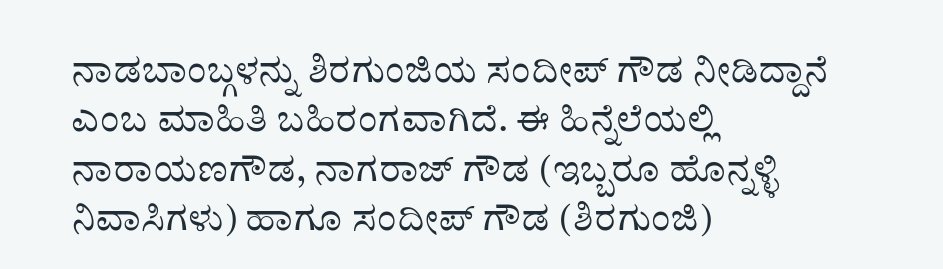ನಾಡಬಾಂಬ್ಗಳನ್ನು ಶಿರಗುಂಜಿಯ ಸಂದೀಪ್ ಗೌಡ ನೀಡಿದ್ದಾನೆ ಎಂಬ ಮಾಹಿತಿ ಬಹಿರಂಗವಾಗಿದೆ. ಈ ಹಿನ್ನೆಲೆಯಲ್ಲಿ ನಾರಾಯಣಗೌಡ, ನಾಗರಾಜ್ ಗೌಡ (ಇಬ್ಬರೂ ಹೊನ್ನಳ್ಳಿ ನಿವಾಸಿಗಳು) ಹಾಗೂ ಸಂದೀಪ್ ಗೌಡ (ಶಿರಗುಂಜಿ)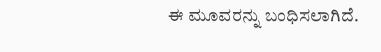ಈ ಮೂವರನ್ನು ಬಂಧಿಸಲಾಗಿದೆ.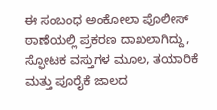ಈ ಸಂಬಂಧ ಅಂಕೋಲಾ ಪೊಲೀಸ್ ಠಾಣೆಯಲ್ಲಿ ಪ್ರಕರಣ ದಾಖಲಾಗಿದ್ದು, ಸ್ಫೋಟಕ ವಸ್ತುಗಳ ಮೂಲ, ತಯಾರಿಕೆ ಮತ್ತು ಪೂರೈಕೆ ಜಾಲದ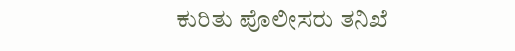ಕುರಿತು ಪೊಲೀಸರು ತನಿಖೆ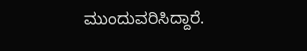ಮುಂದುವರಿಸಿದ್ದಾರೆ.